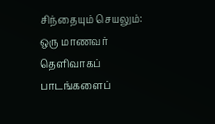சிந்தையும் செயலும்:
ஒரு மாணவர் தெளிவாகப் பாடங்களைப்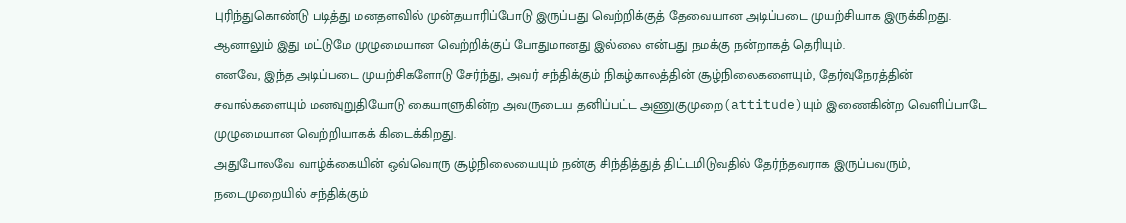புரிந்துகொண்டு படித்து மனதளவில் முன்தயாரிப்போடு இருப்பது வெற்றிக்குத் தேவையான அடிப்படை முயற்சியாக இருக்கிறது. ஆனாலும் இது மட்டுமே முழுமையான வெற்றிக்குப் போதுமானது இல்லை என்பது நமக்கு நன்றாகத் தெரியும்.
எனவே, இந்த அடிப்படை முயற்சிகளோடு சேர்ந்து, அவர் சந்திக்கும் நிகழ்காலத்தின் சூழ்நிலைகளையும், தேர்வுநேரத்தின் சவால்களையும் மனவுறுதியோடு கையாளுகின்ற அவருடைய தனிப்பட்ட அணுகுமுறை(attitude)யும் இணைகின்ற வெளிப்பாடே முழுமையான வெற்றியாகக் கிடைக்கிறது.
அதுபோலவே வாழ்க்கையின் ஒவ்வொரு சூழ்நிலையையும் நன்கு சிந்தித்துத் திட்டமிடுவதில் தேர்ந்தவராக இருப்பவரும், நடைமுறையில் சந்திக்கும்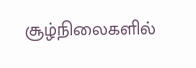சூழ்நிலைகளில்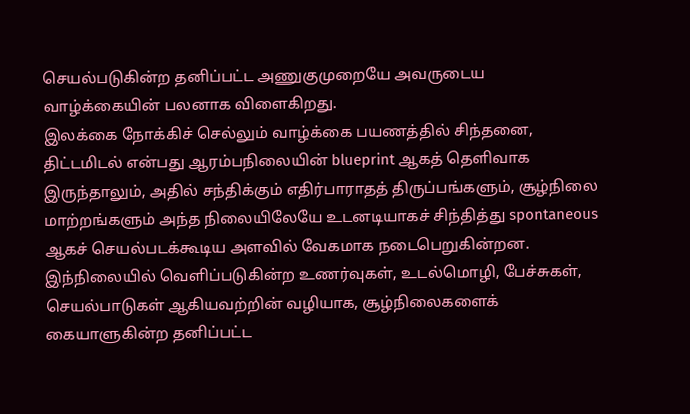செயல்படுகின்ற தனிப்பட்ட அணுகுமுறையே அவருடைய வாழ்க்கையின் பலனாக விளைகிறது.
இலக்கை நோக்கிச் செல்லும் வாழ்க்கை பயணத்தில் சிந்தனை, திட்டமிடல் என்பது ஆரம்பநிலையின் blueprint ஆகத் தெளிவாக இருந்தாலும், அதில் சந்திக்கும் எதிர்பாராதத் திருப்பங்களும், சூழ்நிலை மாற்றங்களும் அந்த நிலையிலேயே உடனடியாகச் சிந்தித்து spontaneous ஆகச் செயல்படக்கூடிய அளவில் வேகமாக நடைபெறுகின்றன.
இந்நிலையில் வெளிப்படுகின்ற உணர்வுகள், உடல்மொழி, பேச்சுகள், செயல்பாடுகள் ஆகியவற்றின் வழியாக, சூழ்நிலைகளைக் கையாளுகின்ற தனிப்பட்ட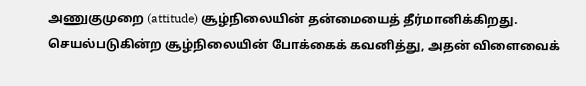அணுகுமுறை (attitude) சூழ்நிலையின் தன்மையைத் தீர்மானிக்கிறது.
செயல்படுகின்ற சூழ்நிலையின் போக்கைக் கவனித்து, அதன் விளைவைக்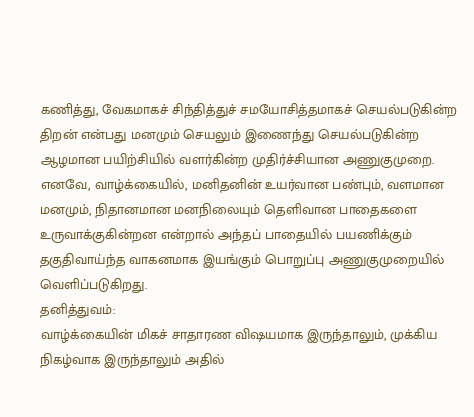கணித்து, வேகமாகச் சிந்தித்துச் சமயோசித்தமாகச் செயல்படுகின்ற திறன் என்பது மனமும் செயலும் இணைந்து செயல்படுகின்ற ஆழமான பயிற்சியில் வளர்கின்ற முதிர்ச்சியான அணுகுமுறை.
எனவே, வாழ்க்கையில், மனிதனின் உயர்வான பண்பும், வளமான மனமும், நிதானமான மனநிலையும் தெளிவான பாதைகளை உருவாக்குகின்றன என்றால் அந்தப் பாதையில் பயணிக்கும் தகுதிவாய்ந்த வாகனமாக இயங்கும் பொறுப்பு அணுகுமுறையில் வெளிப்படுகிறது.
தனித்துவம்:
வாழ்க்கையின் மிகச் சாதாரண விஷயமாக இருந்தாலும், முக்கிய நிகழ்வாக இருந்தாலும் அதில்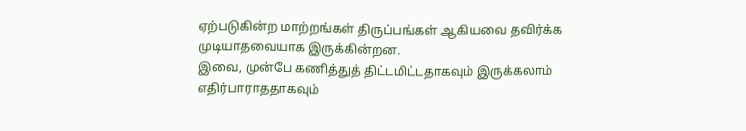ஏற்படுகின்ற மாற்றங்கள் திருப்பங்கள் ஆகியவை தவிர்க்க முடியாதவையாக இருக்கின்றன.
இவை, முன்பே கணித்துத் திட்டமிட்டதாகவும் இருக்கலாம் எதிர்பாராததாகவும்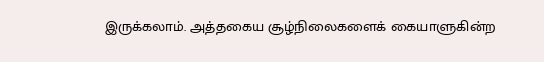இருக்கலாம். அத்தகைய சூழ்நிலைகளைக் கையாளுகின்ற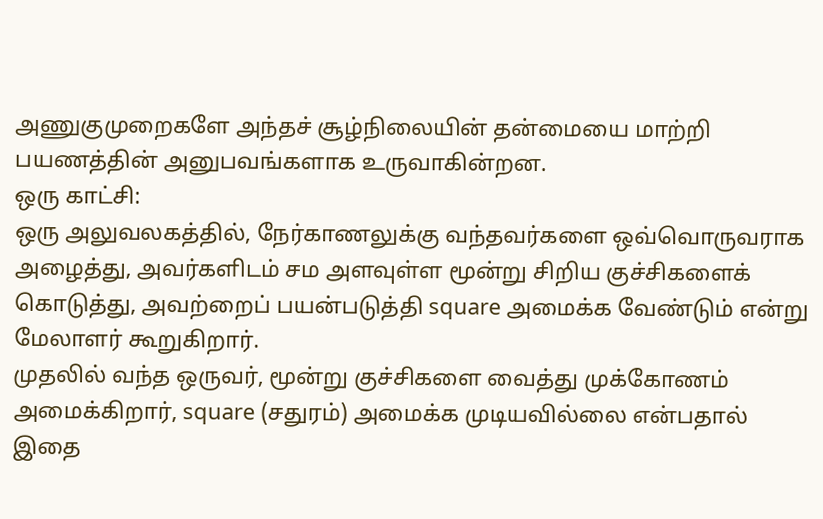அணுகுமுறைகளே அந்தச் சூழ்நிலையின் தன்மையை மாற்றி பயணத்தின் அனுபவங்களாக உருவாகின்றன.
ஒரு காட்சி:
ஒரு அலுவலகத்தில், நேர்காணலுக்கு வந்தவர்களை ஒவ்வொருவராக அழைத்து, அவர்களிடம் சம அளவுள்ள மூன்று சிறிய குச்சிகளைக் கொடுத்து, அவற்றைப் பயன்படுத்தி square அமைக்க வேண்டும் என்று மேலாளர் கூறுகிறார்.
முதலில் வந்த ஒருவர், மூன்று குச்சிகளை வைத்து முக்கோணம் அமைக்கிறார், square (சதுரம்) அமைக்க முடியவில்லை என்பதால் இதை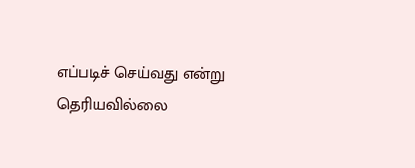எப்படிச் செய்வது என்று தெரியவில்லை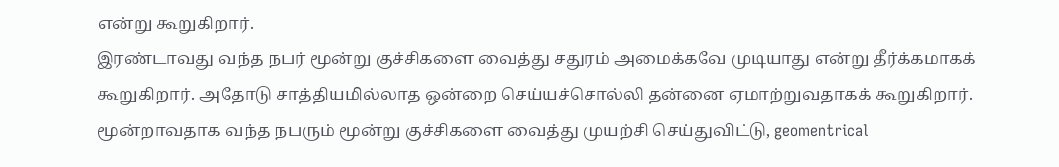என்று கூறுகிறார்.
இரண்டாவது வந்த நபர் மூன்று குச்சிகளை வைத்து சதுரம் அமைக்கவே முடியாது என்று தீர்க்கமாகக் கூறுகிறார். அதோடு சாத்தியமில்லாத ஒன்றை செய்யச்சொல்லி தன்னை ஏமாற்றுவதாகக் கூறுகிறார்.
மூன்றாவதாக வந்த நபரும் மூன்று குச்சிகளை வைத்து முயற்சி செய்துவிட்டு, geomentrical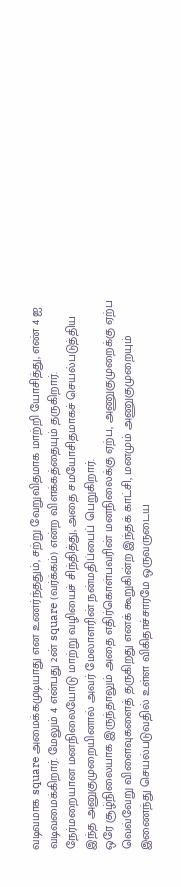வடிவமாக square அமைக்கமுடியாது என உணர்ந்ததும், சற்று வேறுவிதமாக மாற்றி யோசித்து, எண் 4 ஐ வடிவமைக்கிறார். மேலும் 4 என்பது 2ன் square (வர்க்கம்) என்ற விளக்கத்தையும் தருகிறார்.
நேர்மறையான மனநிலையோடு மாற்று வழியைச் சிந்தித்து, அதை சமயோசிதமாகச் செயல்படுத்திய இந்த அனுகுமுறையினால் அவர் மேலாளரின் நன்மதிப்பைப் பெறுகிறார்.
ஒரே சூழ்நிலையாக இருந்தாலும் அதை எதிர்கொள்பவரின் மனநிலைக்கு ஏற்ப, அணுகுமுறைக்கு ஏற்ப வெவ்வேறு விளைவுகளைத் தருகிறது எனக் கூறுகின்ற இந்தக் காட்சி, மனமும் அணுகுமுறையும் இணைந்து செயல்படுவதில் உள்ள விகிதாச்சாரமே ஒருவருடைய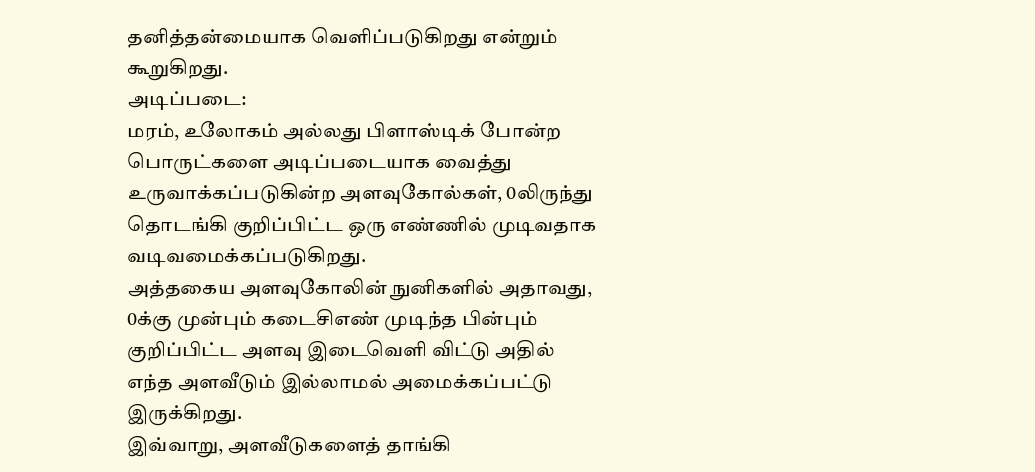தனித்தன்மையாக வெளிப்படுகிறது என்றும் கூறுகிறது.
அடிப்படை:
மரம், உலோகம் அல்லது பிளாஸ்டிக் போன்ற பொருட்களை அடிப்படையாக வைத்து உருவாக்கப்படுகின்ற அளவுகோல்கள், 0லிருந்து தொடங்கி குறிப்பிட்ட ஒரு எண்ணில் முடிவதாக வடிவமைக்கப்படுகிறது.
அத்தகைய அளவுகோலின் நுனிகளில் அதாவது, 0க்கு முன்பும் கடைசிஎண் முடிந்த பின்பும் குறிப்பிட்ட அளவு இடைவெளி விட்டு அதில் எந்த அளவீடும் இல்லாமல் அமைக்கப்பட்டு இருக்கிறது.
இவ்வாறு, அளவீடுகளைத் தாங்கி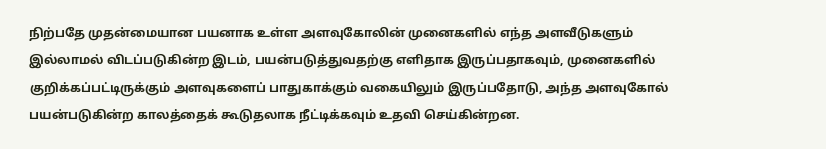நிற்பதே முதன்மையான பயனாக உள்ள அளவுகோலின் முனைகளில் எந்த அளவீடுகளும் இல்லாமல் விடப்படுகின்ற இடம், பயன்படுத்துவதற்கு எளிதாக இருப்பதாகவும், முனைகளில் குறிக்கப்பட்டிருக்கும் அளவுகளைப் பாதுகாக்கும் வகையிலும் இருப்பதோடு, அந்த அளவுகோல் பயன்படுகின்ற காலத்தைக் கூடுதலாக நீட்டிக்கவும் உதவி செய்கின்றன.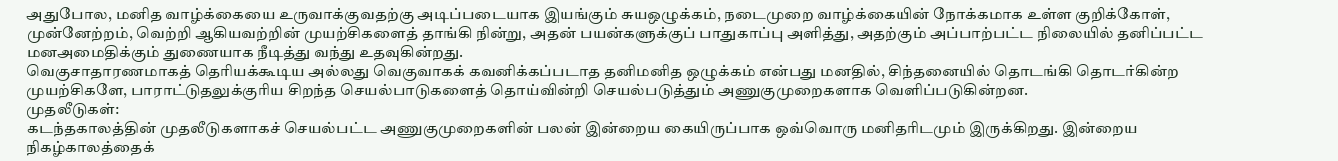அதுபோல, மனித வாழ்க்கையை உருவாக்குவதற்கு அடிப்படையாக இயங்கும் சுயஒழுக்கம், நடைமுறை வாழ்க்கையின் நோக்கமாக உள்ள குறிக்கோள், முன்னேற்றம், வெற்றி ஆகியவற்றின் முயற்சிகளைத் தாங்கி நின்று, அதன் பயன்களுக்குப் பாதுகாப்பு அளித்து, அதற்கும் அப்பாற்பட்ட நிலையில் தனிப்பட்ட மனஅமைதிக்கும் துணையாக நீடித்து வந்து உதவுகின்றது.
வெகுசாதாரணமாகத் தெரியக்கூடிய அல்லது வெகுவாகக் கவனிக்கப்படாத தனிமனித ஒழுக்கம் என்பது மனதில், சிந்தனையில் தொடங்கி தொடர்கின்ற முயற்சிகளே, பாராட்டுதலுக்குரிய சிறந்த செயல்பாடுகளைத் தொய்வின்றி செயல்படுத்தும் அணுகுமுறைகளாக வெளிப்படுகின்றன.
முதலீடுகள்:
கடந்தகாலத்தின் முதலீடுகளாகச் செயல்பட்ட அணுகுமுறைகளின் பலன் இன்றைய கையிருப்பாக ஒவ்வொரு மனிதரிடமும் இருக்கிறது. இன்றைய நிகழ்காலத்தைக்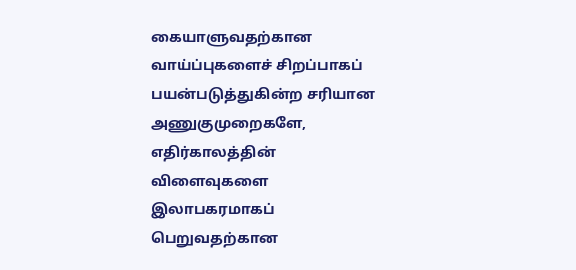கையாளுவதற்கான வாய்ப்புகளைச் சிறப்பாகப் பயன்படுத்துகின்ற சரியான அணுகுமுறைகளே, எதிர்காலத்தின் விளைவுகளை இலாபகரமாகப் பெறுவதற்கான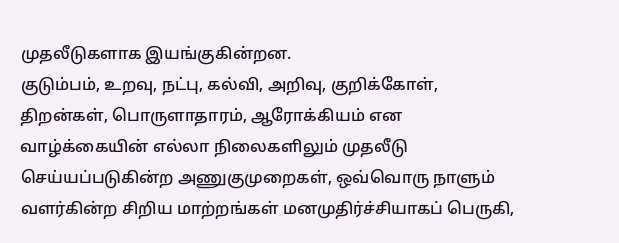முதலீடுகளாக இயங்குகின்றன.
குடும்பம், உறவு, நட்பு, கல்வி, அறிவு, குறிக்கோள், திறன்கள், பொருளாதாரம், ஆரோக்கியம் என வாழ்க்கையின் எல்லா நிலைகளிலும் முதலீடு செய்யப்படுகின்ற அணுகுமுறைகள், ஒவ்வொரு நாளும் வளர்கின்ற சிறிய மாற்றங்கள் மனமுதிர்ச்சியாகப் பெருகி,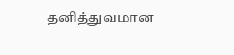தனித்துவமான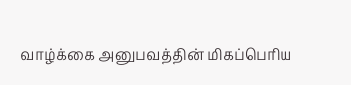வாழ்க்கை அனுபவத்தின் மிகப்பெரிய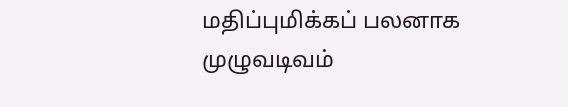மதிப்புமிக்கப் பலனாக முழுவடிவம்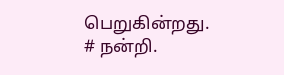பெறுகின்றது.
# நன்றி.